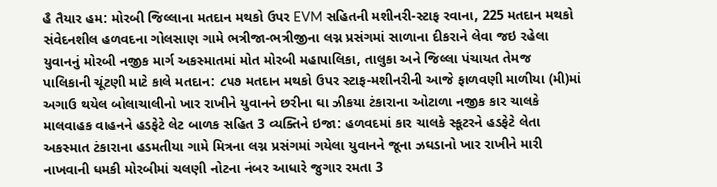હૈ તૈયાર હમ: મોરબી જિલ્લાના મતદાન મથકો ઉપર EVM સહિતની મશીનરી-સ્ટાફ રવાના, 225 મતદાન મથકો સંવેદનશીલ હળવદના ગોલસાણ ગામે ભત્રીજા-ભત્રીજીના લગ્ન પ્રસંગમાં સાળાના દીકરાને લેવા જઇ રહેલા યુવાનનું મોરબી નજીક માર્ગ અકસ્માતમાં મોત મોરબી મહાપાલિકા, તાલુકા અને જિલ્લા પંચાયત તેમજ પાલિકાની ચૂંટણી માટે કાલે મતદાન: ૮૫૭ મતદાન મથકો ઉપર સ્ટાફ-મશીનરીની આજે ફાળવણી માળીયા (મી)માં અગાઉ થયેલ બોલાચાલીનો ખાર રાખીને યુવાનને છરીના ઘા ઝીકયા ટંકારાના ઓટાળા નજીક કાર ચાલકે માલવાહક વાહનને હડફેટે લેટ બાળક સહિત 3 વ્યક્તિને ઇજા: હળવદમાં કાર ચાલકે સ્કૂટરને હડફેટે લેતા અકસ્માત ટંકારાના હડમતીયા ગામે મિત્રના લગ્ન પ્રસંગમાં ગયેલા યુવાનને જૂના ઝઘડાનો ખાર રાખીને મારી નાખવાની ધમકી મોરબીમાં ચલણી નોટના નંબર આધારે જુગાર રમતા 3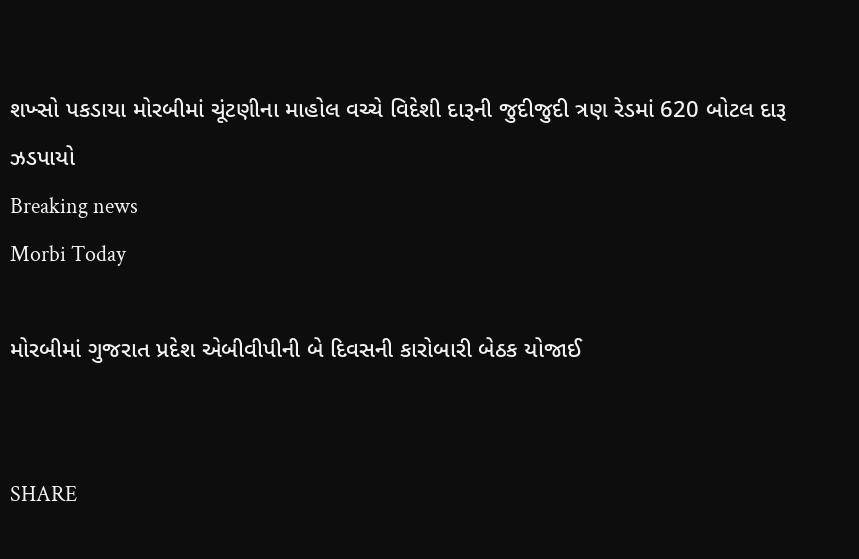શખ્સો પકડાયા મોરબીમાં ચૂંટણીના માહોલ વચ્ચે વિદેશી દારૂની જુદીજુદી ત્રણ રેડમાં 620 બોટલ દારૂ ઝડપાયો
Breaking news
Morbi Today

મોરબીમાં ગુજરાત પ્રદેશ એબીવીપીની બે દિવસની કારોબારી બેઠક યોજાઈ


SHARE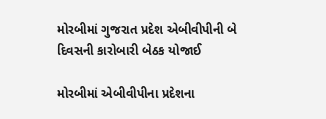મોરબીમાં ગુજરાત પ્રદેશ એબીવીપીની બે દિવસની કારોબારી બેઠક યોજાઈ

મોરબીમાં એબીવીપીના પ્રદેશના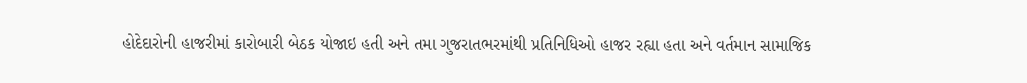હોદેદારોની હાજરીમાં કારોબારી બેઠક યોજાઇ હતી અને તમા ગુજરાતભરમાંથી પ્રતિનિધિઓ હાજર રહ્યા હતા અને વર્તમાન સામાજિક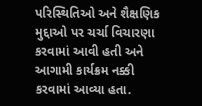પરિસ્થિતિઓ અને શૈક્ષણિક મુદ્દાઓ પર ચર્ચા વિચારણા કરવામાં આવી હતી અને આગામી કાર્યક્રમ નક્કી કરવામાં આવ્યા હતા.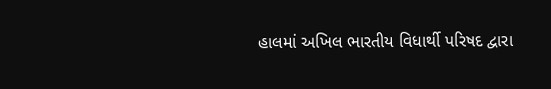હાલમાં અખિલ ભારતીય વિધાર્થી પરિષદ દ્વારા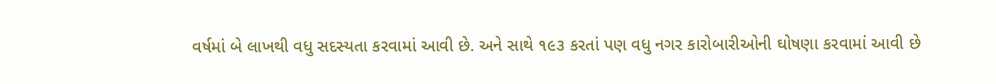વર્ષમાં બે લાખથી વધુ સદસ્યતા કરવામાં આવી છે. અને સાથે ૧૯૩ કરતાં પણ વધુ નગર કારોબારીઓની ઘોષણા કરવામાં આવી છે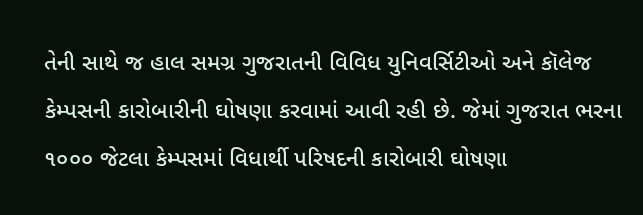તેની સાથે જ હાલ સમગ્ર ગુજરાતની વિવિધ યુનિવર્સિટીઓ અને કૉલેજ કેમ્પસની કારોબારીની ઘોષણા કરવામાં આવી રહી છે. જેમાં ગુજરાત ભરના ૧૦૦૦ જેટલા કેમ્પસમાં વિધાર્થી પરિષદની કારોબારી ઘોષણા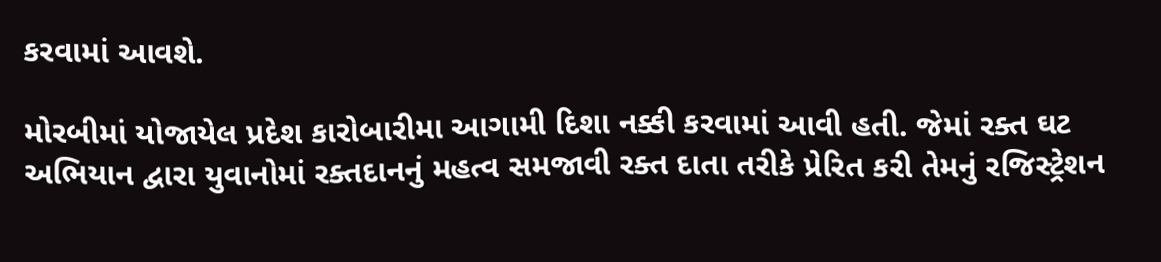કરવામાં આવશે.

મોરબીમાં યોજાયેલ પ્રદેશ કારોબારીમા આગામી દિશા નક્કી કરવામાં આવી હતી. જેમાં રક્ત ઘટ અભિયાન દ્વારા યુવાનોમાં રક્તદાનનું મહત્વ સમજાવી રક્ત દાતા તરીકે પ્રેરિત કરી તેમનું રજિસ્ટ્રેશન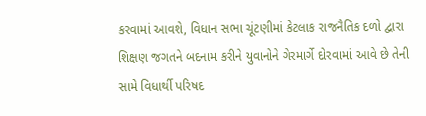કરવામાં આવશે, વિધાન સભા ચૂંટણીમાં કેટલાક રાજનૈતિક દળો દ્વારા શિક્ષણ જગતને બદનામ કરીને યુવાનોને ગેરમાર્ગે દોરવામાં આવે છે તેની સામે વિધાર્થી પરિષદ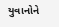યુવાનોને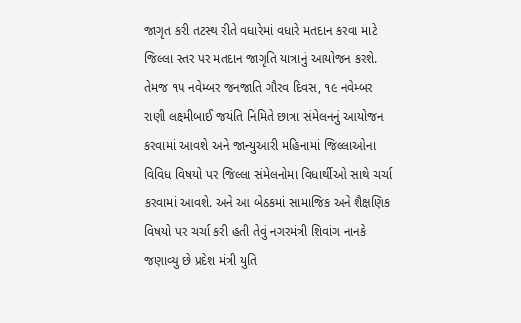જાગૃત કરી તટસ્થ રીતે વધારેમાં વધારે મતદાન કરવા માટે જિલ્લા સ્તર પર મતદાન જાગૃતિ યાત્રાનું આયોજન કરશે. તેમજ ૧૫ નવેમ્બર જનજાતિ ગૌરવ દિવસ, ૧૯ નવેમ્બર રાણી લક્ષ્મીબાઈ જયંતિ નિમિતે છાત્રા સંમેલનનું આયોજન કરવામાં આવશે અને જાન્યુઆરી મહિનામાં જિલ્લાઓના વિવિધ વિષયો પર જિલ્લા સંમેલનોમા વિધાર્થીઓ સાથે ચર્ચા કરવામાં આવશે. અને આ બેઠકમાં સામાજિક અને શૈક્ષણિક વિષયો પર ચર્ચા કરી હતી તેવું નગરમંત્રી શિવાંગ નાનકે જણાવ્યુ છે પ્રદેશ મંત્રી યુતિ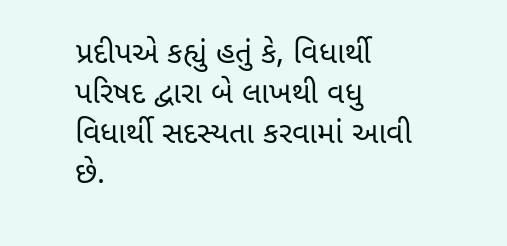પ્રદીપએ કહ્યું હતું કે, વિધાર્થી પરિષદ દ્વારા બે લાખથી વધુ વિધાર્થી સદસ્યતા કરવામાં આવી છે.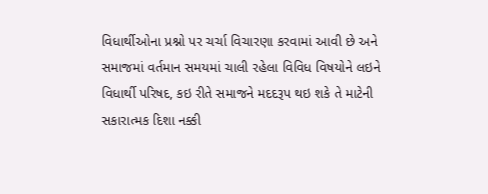વિધાર્થીઓના પ્રશ્નો પર ચર્ચા વિચારણા કરવામાં આવી છે અને સમાજમાં વર્તમાન સમયમાં ચાલી રહેલા વિવિધ વિષયોને લઇને વિધાર્થી પરિષદ, કઇ રીતે સમાજને મદદરૂપ થઇ શકે તે માટેની સકારાત્મક દિશા નક્કી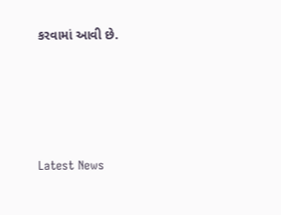કરવામાં આવી છે.






Latest News